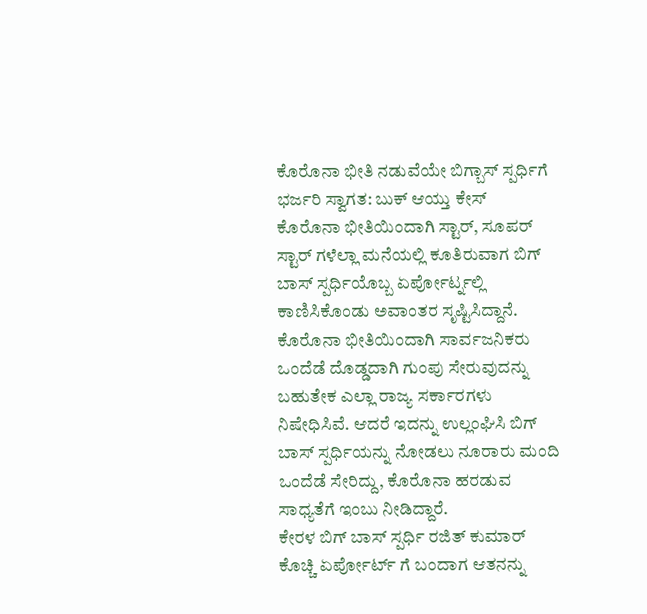ಕೊರೊನಾ ಭೀತಿ ನಡುವೆಯೇ ಬಿಗ್ಬಾಸ್ ಸ್ಪರ್ಧಿಗೆ ಭರ್ಜರಿ ಸ್ವಾಗತ: ಬುಕ್ ಆಯ್ತು ಕೇಸ್
ಕೊರೊನಾ ಭೀತಿಯಿಂದಾಗಿ ಸ್ಟಾರ್, ಸೂಪರ್ ಸ್ಟಾರ್ ಗಳೆಲ್ಲಾ ಮನೆಯಲ್ಲಿ ಕೂತಿರುವಾಗ ಬಿಗ್ ಬಾಸ್ ಸ್ಪರ್ಧಿಯೊಬ್ಬ ಏರ್ಪೋರ್ಟ್ನಲ್ಲಿ ಕಾಣಿಸಿಕೊಂಡು ಅವಾಂತರ ಸೃಷ್ಟಿಸಿದ್ದಾನೆ.
ಕೊರೊನಾ ಭೀತಿಯಿಂದಾಗಿ ಸಾರ್ವಜನಿಕರು ಒಂದೆಡೆ ದೊಡ್ಡದಾಗಿ ಗುಂಪು ಸೇರುವುದನ್ನು ಬಹುತೇಕ ಎಲ್ಲಾ ರಾಜ್ಯ ಸರ್ಕಾರಗಳು ನಿಷೇಧಿಸಿವೆ. ಆದರೆ ಇದನ್ನು ಉಲ್ಲಂಘಿಸಿ ಬಿಗ್ ಬಾಸ್ ಸ್ಪರ್ಧಿಯನ್ನು ನೋಡಲು ನೂರಾರು ಮಂದಿ ಒಂದೆಡೆ ಸೇರಿದ್ದು, ಕೊರೊನಾ ಹರಡುವ ಸಾಧ್ಯತೆಗೆ ಇಂಬು ನೀಡಿದ್ದಾರೆ.
ಕೇರಳ ಬಿಗ್ ಬಾಸ್ ಸ್ಪರ್ಧಿ ರಜಿತ್ ಕುಮಾರ್ ಕೊಚ್ಚಿ ಏರ್ಪೋರ್ಟ್ ಗೆ ಬಂದಾಗ ಆತನನ್ನು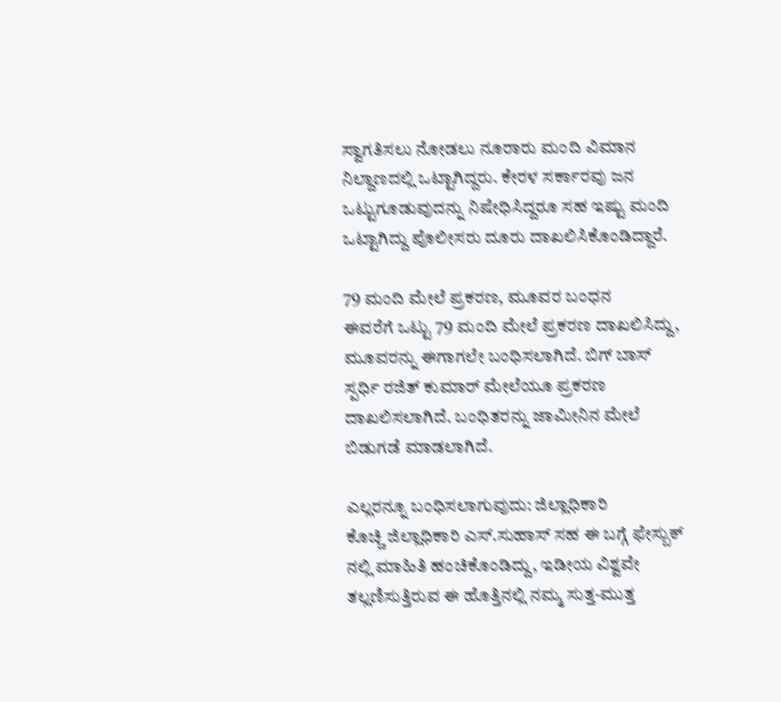ಸ್ವಾಗತಿಸಲು ನೋಡಲು ನೂರಾರು ಮಂದಿ ವಿಮಾನ ನಿಲ್ದಾಣದಲ್ಲಿ ಒಟ್ಟಾಗಿದ್ದರು. ಕೇರಳ ಸರ್ಕಾರವು ಜನ ಒಟ್ಟುಗೂಡುವುದನ್ನು ನಿಷೇಧಿಸಿದ್ದರೂ ಸಹ ಇಷ್ಟು ಮಂದಿ ಒಟ್ಟಾಗಿದ್ದು ಪೊಲೀಸರು ದೂರು ದಾಖಲಿಸಿಕೊಂಡಿದ್ದಾರೆ.

79 ಮಂದಿ ಮೇಲೆ ಪ್ರಕರಣ, ಮೂವರ ಬಂಧನ
ಈವರೆಗೆ ಒಟ್ಟು 79 ಮಂದಿ ಮೇಲೆ ಪ್ರಕರಣ ದಾಖಲಿಸಿದ್ದು, ಮೂವರನ್ನು ಈಗಾಗಲೇ ಬಂಧಿಸಲಾಗಿದೆ. ಬಿಗ್ ಬಾಸ್ ಸ್ಪರ್ಧಿ ರಜಿತ್ ಕುಮಾರ್ ಮೇಲೆಯೂ ಪ್ರಕರಣ ದಾಖಲಿಸಲಾಗಿದೆ. ಬಂಧಿತರನ್ನು ಜಾಮೀನಿನ ಮೇಲೆ ಬಿಡುಗಡೆ ಮಾಡಲಾಗಿದೆ.

ಎಲ್ಲರನ್ನೂ ಬಂಧಿಸಲಾಗುವುದು: ಜಿಲ್ಲಾಧಿಕಾರಿ
ಕೊಚ್ಚಿ ಜಿಲ್ಲಾಧಿಕಾರಿ ಎಸ್.ಸುಹಾಸ್ ಸಹ ಈ ಬಗ್ಗೆ ಫೇಸ್ಬುಕ್ ನಲ್ಲಿ ಮಾಹಿತಿ ಹಂಚಿಕೊಂಡಿದ್ದು, ಇಡೀಯ ವಿಶ್ವವೇ ತಲ್ಲಣಿಸುತ್ತಿರುವ ಈ ಹೊತ್ತಿನಲ್ಲಿ ನಮ್ಮ ಸುತ್ತ-ಮುತ್ತ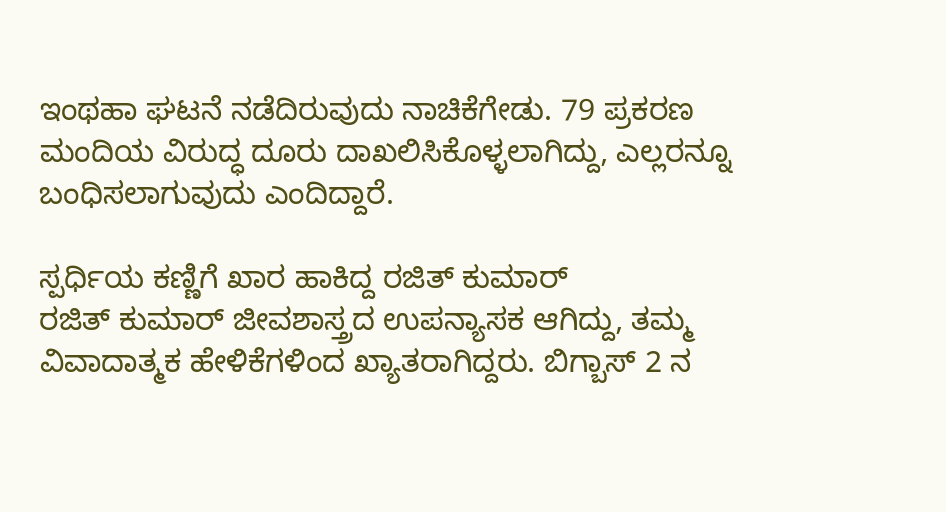ಇಂಥಹಾ ಘಟನೆ ನಡೆದಿರುವುದು ನಾಚಿಕೆಗೇಡು. 79 ಪ್ರಕರಣ ಮಂದಿಯ ವಿರುದ್ಧ ದೂರು ದಾಖಲಿಸಿಕೊಳ್ಳಲಾಗಿದ್ದು, ಎಲ್ಲರನ್ನೂ ಬಂಧಿಸಲಾಗುವುದು ಎಂದಿದ್ದಾರೆ.

ಸ್ಪರ್ಧಿಯ ಕಣ್ಣಿಗೆ ಖಾರ ಹಾಕಿದ್ದ ರಜಿತ್ ಕುಮಾರ್
ರಜಿತ್ ಕುಮಾರ್ ಜೀವಶಾಸ್ತ್ರದ ಉಪನ್ಯಾಸಕ ಆಗಿದ್ದು, ತಮ್ಮ ವಿವಾದಾತ್ಮಕ ಹೇಳಿಕೆಗಳಿಂದ ಖ್ಯಾತರಾಗಿದ್ದರು. ಬಿಗ್ಬಾಸ್ 2 ನ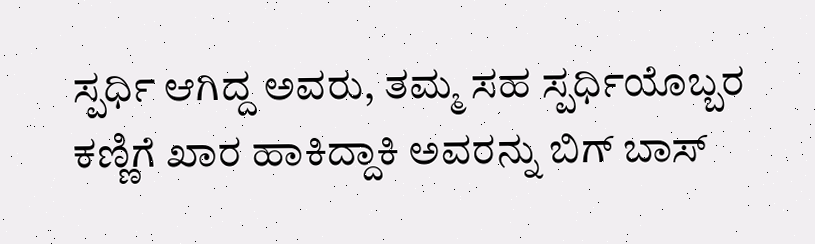ಸ್ಪರ್ಧಿ ಆಗಿದ್ದ ಅವರು, ತಮ್ಮ ಸಹ ಸ್ಪರ್ಧಿಯೊಬ್ಬರ ಕಣ್ಣಿಗೆ ಖಾರ ಹಾಕಿದ್ದಾಕಿ ಅವರನ್ನು ಬಿಗ್ ಬಾಸ್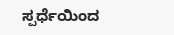ಸ್ಪರ್ಧೆಯಿಂದ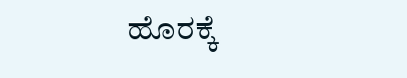ಹೊರಕ್ಕೆ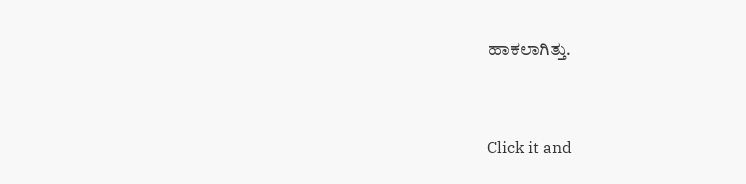ಹಾಕಲಾಗಿತ್ತು.


Click it and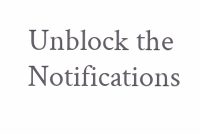Unblock the Notifications